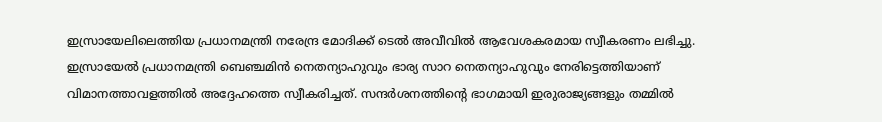ഇസ്രായേലിലെത്തിയ പ്രധാനമന്ത്രി നരേന്ദ്ര മോദിക്ക് ടെൽ അവീവിൽ ആവേശകരമായ സ്വീകരണം ലഭിച്ചു. ഇസ്രായേൽ പ്രധാനമന്ത്രി ബെഞ്ചമിൻ നെതന്യാഹുവും ഭാര്യ സാറ നെതന്യാഹുവും നേരിട്ടെത്തിയാണ് വിമാനത്താവളത്തിൽ അദ്ദേഹത്തെ സ്വീകരിച്ചത്. സന്ദർശനത്തിന്റെ ഭാഗമായി ഇരുരാജ്യങ്ങളും തമ്മിൽ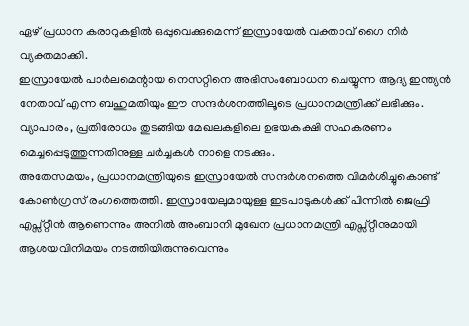ഏഴ് പ്രധാന കരാറുകളിൽ ഒപ്പുവെക്കുമെന്ന് ഇസ്രായേൽ വക്താവ് ഗൈ നിർ വ്യക്തമാക്കി.
ഇസ്രായേൽ പാർലമെന്റായ നെസറ്റിനെ അഭിസംബോധന ചെയ്യുന്ന ആദ്യ ഇന്ത്യൻ നേതാവ് എന്ന ബഹുമതിയും ഈ സന്ദർശനത്തിലൂടെ പ്രധാനമന്ത്രിക്ക് ലഭിക്കും. വ്യാപാരം, പ്രതിരോധം തുടങ്ങിയ മേഖലകളിലെ ഉഭയകക്ഷി സഹകരണം മെച്ചപ്പെടുത്തുന്നതിനുള്ള ചർച്ചകൾ നാളെ നടക്കും.
അതേസമയം, പ്രധാനമന്ത്രിയുടെ ഇസ്രായേൽ സന്ദർശനത്തെ വിമർശിച്ചുകൊണ്ട് കോൺഗ്രസ് രംഗത്തെത്തി. ഇസ്രായേലുമായുള്ള ഇടപാടുകൾക്ക് പിന്നിൽ ജെഫ്രി എപ്സ്റ്റീൻ ആണെന്നും അനിൽ അംബാനി മുഖേന പ്രധാനമന്ത്രി എപ്സ്റ്റീനുമായി ആശയവിനിമയം നടത്തിയിരുന്നുവെന്നും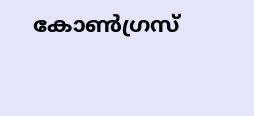കോൺഗ്രസ്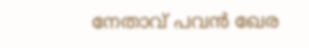നേതാവ് പവൻ ഖേര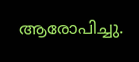ആരോപിച്ചു.